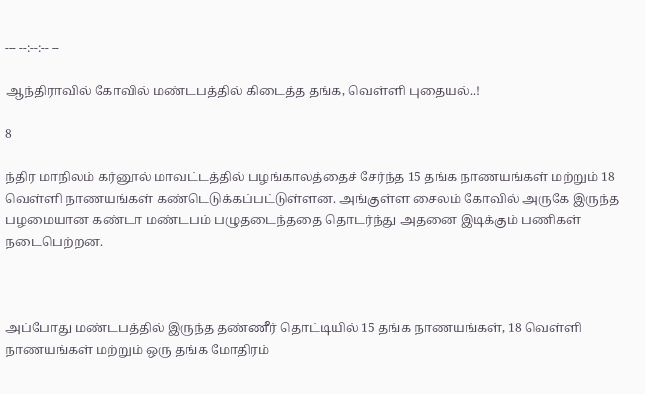--- --:--:-- --

ஆந்திராவில் கோவில் மண்டபத்தில் கிடைத்த தங்க, வெள்ளி புதையல்..!

8

ந்திர மாநிலம் கர்னூல் மாவட்டத்தில் பழங்காலத்தைச் சேர்ந்த 15 தங்க நாணயங்கள் மற்றும் 18 வெள்ளி நாணயங்கள் கண்டெடுக்கப்பட்டுள்ளன. அங்குள்ள சைலம் கோவில் அருகே இருந்த பழமையான கண்டா மண்டபம் பழுதடைந்ததை தொடர்ந்து அதனை இடிக்கும் பணிகள் நடைபெற்றன.



அப்போது மண்டபத்தில் இருந்த தண்ணீர் தொட்டியில் 15 தங்க நாணயங்கள், 18 வெள்ளி நாணயங்கள் மற்றும் ஒரு தங்க மோதிரம்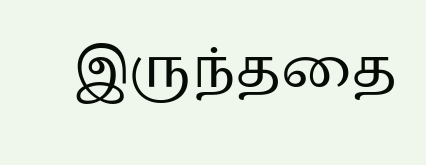இருந்ததை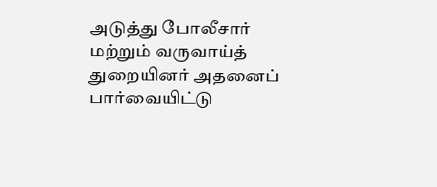அடுத்து போலீசார் மற்றும் வருவாய்த் துறையினர் அதனைப் பார்வையிட்டு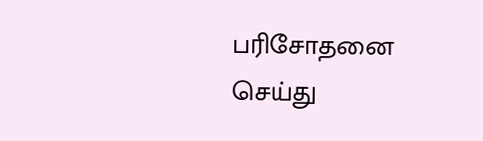பரிசோதனை செய்து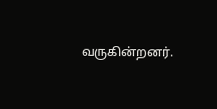வருகின்றனர்.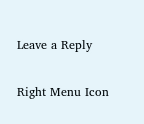Leave a Reply

Right Menu Icon